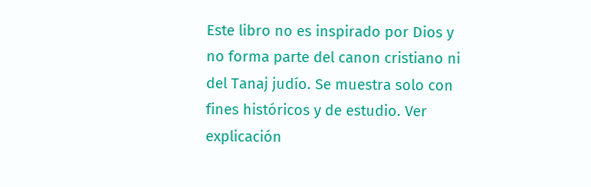Este libro no es inspirado por Dios y no forma parte del canon cristiano ni del Tanaj judío. Se muestra solo con fines históricos y de estudio. Ver explicación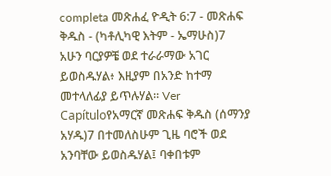completa መጽሐፈ ዮዲት 6:7 - መጽሐፍ ቅዱስ - (ካቶሊካዊ እትም - ኤማሁስ)7 አሁን ባርያዎቼ ወደ ተራራማው አገር ይወስዱሃል፥ እዚያም በአንድ ከተማ መተላለፊያ ይጥሉሃል። Ver Capítuloየአማርኛ መጽሐፍ ቅዱስ (ሰማንያ አሃዱ)7 በተመለስሁም ጊዜ ባሮች ወደ አንባቸው ይወስዱሃል፤ ባቀበቱም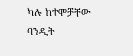ካሉ ከተሞቻቸው ባንዲት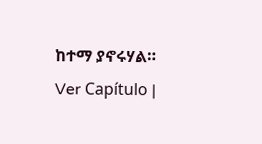ከተማ ያኖሩሃል። Ver Capítulo |